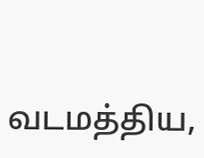வடமத்திய,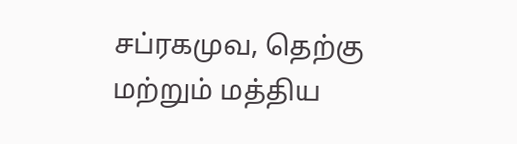சப்ரகமுவ, தெற்கு மற்றும் மத்திய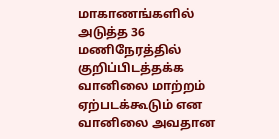மாகாணங்களில் அடுத்த 36 மணிநேரத்தில் குறிப்பிடத்தக்க வானிலை மாற்றம் ஏற்படக்கூடும் என வானிலை அவதான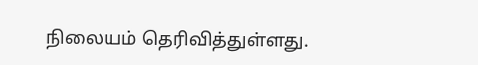நிலையம் தெரிவித்துள்ளது.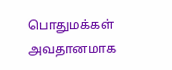பொதுமக்கள் அவதானமாக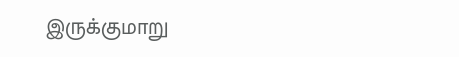இருக்குமாறு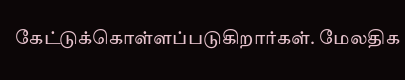கேட்டுக்கொள்ளப்படுகிறார்கள். மேலதிக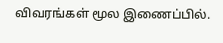விவரங்கள் மூல இணைப்பில்.